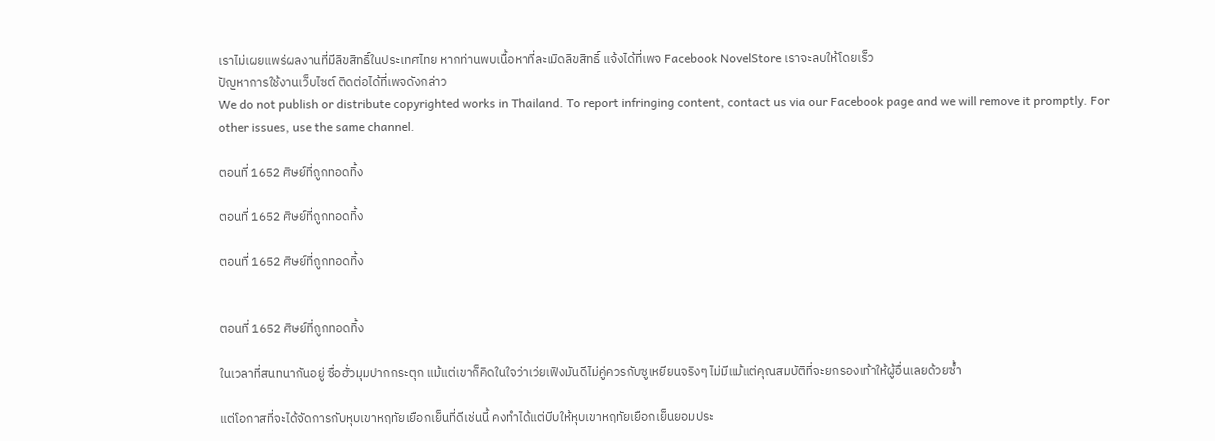เราไม่เผยแพร่ผลงานที่มีลิขสิทธิ์ในประเทศไทย หากท่านพบเนื้อหาที่ละเมิดลิขสิทธิ์ แจ้งได้ที่เพจ Facebook NovelStore เราจะลบให้โดยเร็ว
ปัญหาการใช้งานเว็บไซต์ ติดต่อได้ที่เพจดังกล่าว
We do not publish or distribute copyrighted works in Thailand. To report infringing content, contact us via our Facebook page and we will remove it promptly. For other issues, use the same channel.

ตอนที่ 1652 ศิษย์ที่ถูกทอดทิ้ง

ตอนที่ 1652 ศิษย์ที่ถูกทอดทิ้ง

ตอนที่ 1652 ศิษย์ที่ถูกทอดทิ้ง


ตอนที่ 1652 ศิษย์ที่ถูกทอดทิ้ง

ในเวลาที่สนทนากันอยู่ ซื่อฮั่วมุมปากกระตุก แม้แต่เขาก็คิดในใจว่าเว่ยเฟิงมันดีไม่คู่ควรกับซูเหยียนจริงๆ ไม่มีแม้แต่คุณสมบัติที่จะยกรองเท้าให้ผู้อื่นเลยด้วยซ้ำ

แต่โอกาสที่จะได้จัดการกับหุบเขาหฤทัยเยือกเย็นที่ดีเช่นนี้ คงทำได้แต่บีบให้หุบเขาหฤทัยเยือกเย็นยอมประ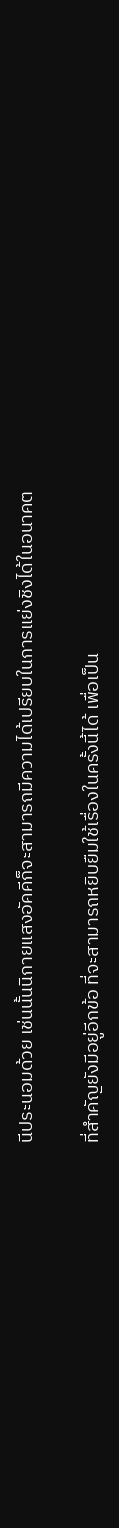นีประนอมด้วย เช่นนั้นนิกายแสงอัคคีก็จะสามารถมีความได้เปรียบในการแย่งชิงได้ในอนาคต

ที่สำคัญยังมีอยู่อีกข้อ ที่จะสามารถหยิบยืมใช้เรื่องในครั้งนี้ได้ เพื่อเป็น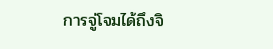การจู่โจมได้ถึงจิ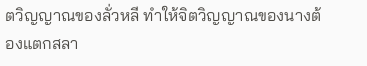ตวิญญาณของลั่วหลี ทำให้จิตวิญญาณของนางต้องแตกสลา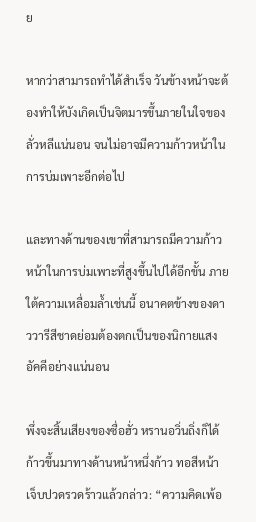ย

หากว่าสามารถทำได้สำเร็จ วันข้างหน้าจะต้องทำให้บังเกิดเป็นจิตมารขึ้นภายในใจของลั่วหลีแน่นอน จนไม่อาจมีความก้าวหน้าในการบ่มเพาะอีกต่อไป

และทางด้านของเขาที่สามารถมีความก้าวหน้าในการบ่มเพาะที่สูงขึ้นไปได้อีกขั้น ภายใต้ความเหลื่อมล้ำเช่นนี้ อนาคตข้างของดาววารีสีชาดย่อมต้องตกเป็นของนิกายแสงอัคคีอย่างแน่นอน

พึ่งจะสิ้นเสียงของซื่อฮั่ว หรานอวิ่นถิ่งก็ได้ก้าวขึ้นมาทางด้านหน้าหนึ่งก้าว ทอสีหน้าเจ็บปวดรวดร้าวแล้วกล่าว: “ความคิดเพ้อ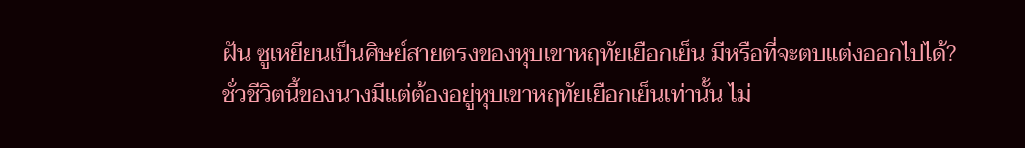ฝัน ซูเหยียนเป็นศิษย์สายตรงของหุบเขาหฤทัยเยือกเย็น มีหรือที่จะตบแต่งออกไปได้? ชั่วชีวิตนี้ของนางมีแต่ต้องอยู่หุบเขาหฤทัยเยือกเย็นเท่านั้น ไม่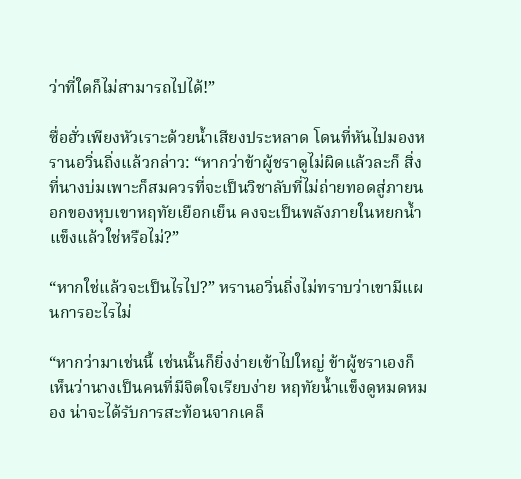ว่าที่ใดก็ไม่สามารถไปได้!”

ซื่อฮั่วเพียงหัวเราะด้วยน้ำเสียงประหลาด โดนที่หันไปมองหรานอวิ่นถิ่งแล้วกล่าว: “หากว่าข้าผู้ชราดูไม่ผิดแล้วละก็ สิ่งที่นางบ่มเพาะก็สมควรที่จะเป็นวิชาลับที่ไม่ถ่ายทอดสู่ภายนอกของหุบเขาหฤทัยเยือกเย็น คงจะเป็นพลังภายในหยกน้ำแข็งแล้วใช่หรือไม่?”

“หากใช่แล้วจะเป็นไรไป?” หรานอวิ่นถิ่งไม่ทราบว่าเขามีแผนการอะไรไม่

“หากว่ามาเช่นนี้ เช่นนั้นก็ยิ่งง่ายเข้าไปใหญ่ ข้าผู้ชราเองก็เห็นว่านางเป็นคนที่มีจิตใจเรียบง่าย หฤทัยน้ำแข็งดูหมดหมอง น่าจะได้รับการสะท้อนจากเคล็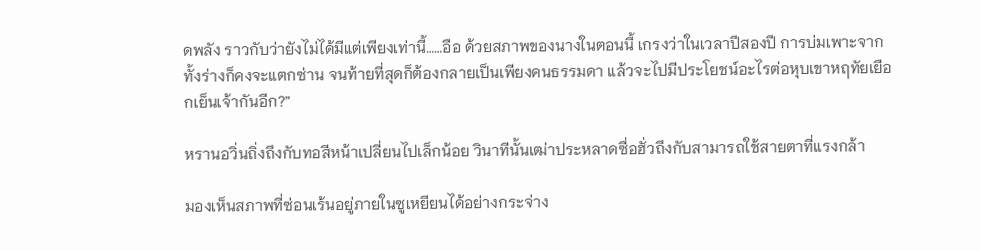ดพลัง ราวกับว่ายังไม่ได้มีแต่เพียงเท่านี้……อือ ด้วยสภาพของนางในตอนนี้ เกรงว่าในเวลาปีสองปี การบ่มเพาะจากทั้งร่างก็คงจะแตกซ่าน จนท้ายที่สุดก็ต้องกลายเป็นเพียงคนธรรมดา แล้วจะไปมีประโยชน์อะไรต่อหุบเขาหฤทัยเยือกเย็นเจ้ากันอีก?”

หรานอวิ่นถิ่งถึงกับทอสีหน้าเปลี่ยนไปเล็กน้อย วินาทีนั้นเฒ่าประหลาดซื่อฮั่วถึงกับสามารถใช้สายตาที่แรงกล้า

มองเห็นสภาพที่ซ่อนเร้นอยู่ภายในซูเหยียนได้อย่างกระจ่าง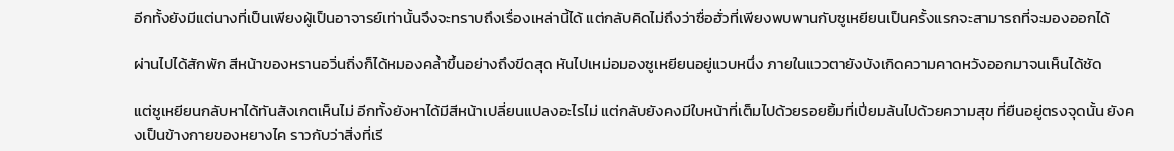อีกทั้งยังมีแต่นางที่เป็นเพียงผู้เป็นอาจารย์เท่านั้นจึงจะทราบถึงเรื่องเหล่านี้ได้ แต่กลับคิดไม่ถึงว่าซื่อฮั่วที่เพียงพบพานกับซูเหยียนเป็นครั้งแรกจะสามารถที่จะมองออกได้

ผ่านไปได้สักพัก สีหน้าของหรานอวิ่นถิ่งก็ได้หมองคล้ำขึ้นอย่างถึงขีดสุด หันไปเหม่อมองซูเหยียนอยู่แวบหนึ่ง ภายในแววตายังบังเกิดความคาดหวังออกมาจนเห็นได้ชัด

แต่ซูเหยียนกลับหาได้ทันสังเกตเห็นไม่ อีกทั้งยังหาได้มีสีหน้าเปลี่ยนแปลงอะไรไม่ แต่กลับยังคงมีใบหน้าที่เต็มไปด้วยรอยยิ้มที่เปี่ยมล้นไปด้วยความสุข ที่ยืนอยู่ตรงจุดนั้น ยังคงเป็นข้างกายของหยางไค ราวกับว่าสิ่งที่เรี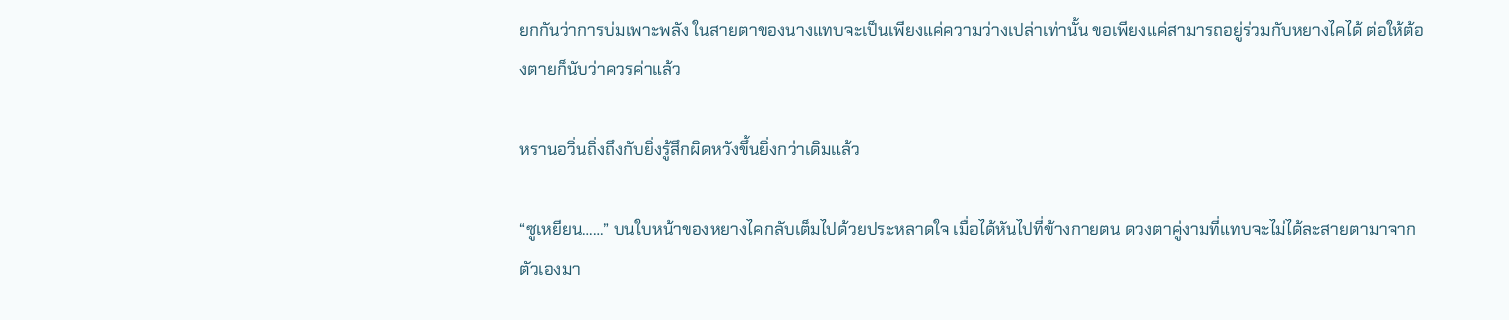ยกกันว่าการบ่มเพาะพลัง ในสายตาของนางแทบจะเป็นเพียงแค่ความว่างเปล่าเท่านั้น ขอเพียงแค่สามารถอยู่ร่วมกับหยางไคได้ ต่อให้ต้องตายก็นับว่าควรค่าแล้ว

หรานอวิ่นถิ่งถึงกับยิ่งรู้สึกผิดหวังขึ้นยิ่งกว่าเดิมแล้ว

“ซูเหยียน……” บนใบหน้าของหยางไคกลับเต็มไปด้วยประหลาดใจ เมื่อได้หันไปที่ข้างกายตน ดวงตาคู่งามที่แทบจะไม่ได้ละสายตามาจากตัวเองมา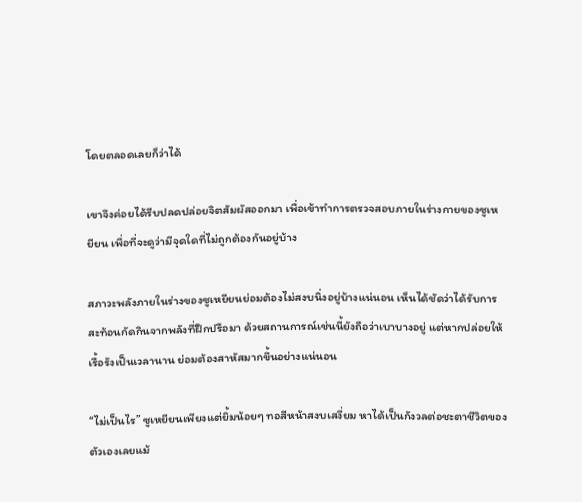โดยตลอดเลยก็ว่าได้

เขาจึงค่อยได้รีบปลดปล่อยจิตสัมผัสออกมา เพื่อเข้าทำการตรวจสอบภายในร่างกายของซูเหยียน เพื่อที่จะดูว่ามีจุดใดที่ไม่ถูกต้องกันอยู่บ้าง

สภาวะพลังภายในร่างของซูเหยียนย่อมต้องไม่สงบนิ่งอยู่บ้างแน่นอน เห็นได้ชัดว่าได้รับการสะท้อนกัดกินจากพลังที่ฝึกปรือมา ด้วยสถานการณ์เช่นนี้ยังถือว่าเบาบางอยู่ แต่หากปล่อยให้เรื้อรังเป็นเวลานาน ย่อมต้องสาหัสมากขึ้นอย่างแน่นอน

“ไม่เป็นไร” ซูเหยียนเพียงแต่ยิ้มน้อยๆ ทอสีหน้าสงบเสงี่ยม หาได้เป็นกังวลต่อชะตาชีวิตของตัวเองเลยแม้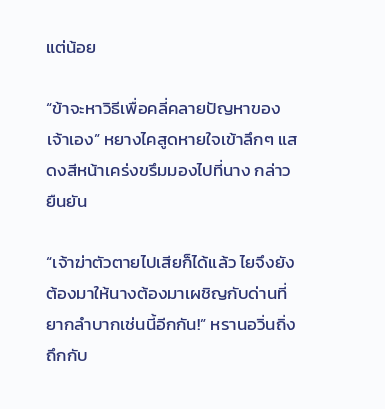แต่น้อย

“ข้าจะหาวิธีเพื่อคลี่คลายปัญหาของเจ้าเอง” หยางไคสูดหายใจเข้าลึกๆ แสดงสีหน้าเคร่งขรึมมองไปที่นาง กล่าวยืนยัน

“เจ้าฆ่าตัวตายไปเสียก็ได้แล้ว ไยจึงยังต้องมาให้นางต้องมาเผชิญกับด่านที่ยากลำบากเช่นนี้อีกกัน!” หรานอวิ่นถิ่งถึกกับ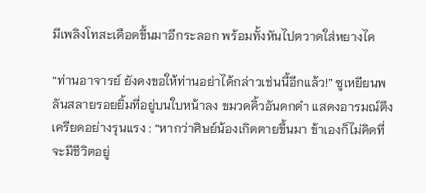มีเพลิงโทสะเดือดขึ้นมาอีกระลอก พร้อมทั้งหันไปตวาดใส่หยางไค

“ท่านอาจารย์ ยังคงขอให้ท่านอย่าได้กล่าวเช่นนี้อีกแล้ว!” ซูเหยียนพลันสลายรอยยิ้มที่อยู่บนใบหน้าลง ขมวดคิ้วอันดกดำ แสดงอารมณ์ตึงเครียดอย่างรุนแรง : “หากว่าศิษย์น้องเกิดตายขึ้นมา ข้าเองก็ไม่คิดที่จะมีชีวิตอยู่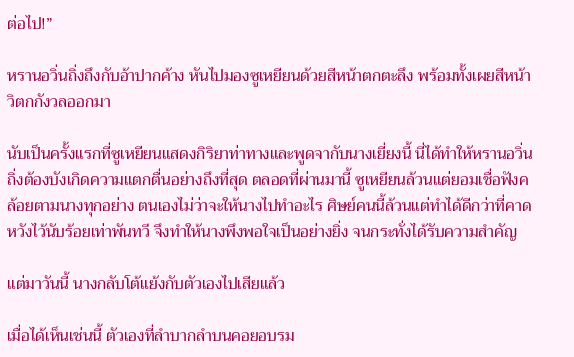ต่อไป!”

หรานอวิ่นถิ่งถึงกับอ้าปากค้าง หันไปมองซูเหยียนด้วยสีหน้าตกตะลึง พร้อมทั้งเผยสีหน้าวิตกกังวลออกมา

นับเป็นครั้งแรกที่ซูเหยียนแสดงกิริยาท่าทางและพูดจากับนางเยี่ยงนี้ นี่ได้ทำให้หรานอวิ่นถิ่งต้องบังเกิดความแตกตื่นอย่างถึงที่สุด ตลอดที่ผ่านมานี้ ซูเหยียนล้วนแต่ยอมเชื่อฟังคล้อยตามนางทุกอย่าง ตนเองไม่ว่าจะให้นางไปทำอะไร ศิษย์คนนี้ล้วนแต่ทำได้ดีกว่าที่คาดหวังไว้นับร้อยเท่าพันทวี จึงทำให้นางพึงพอใจเป็นอย่างยิ่ง จนกระทั่งได้รับความสำคัญ

แต่มาวันนี้ นางกลับโต้แย้งกับตัวเองไปเสียแล้ว

เมื่อได้เห็นเช่นนี้ ตัวเองที่ลำบากลำบนคอยอบรม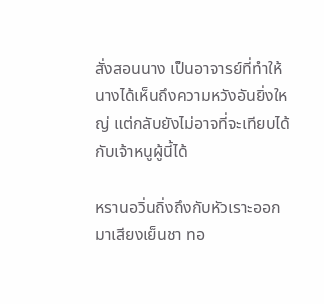สั่งสอนนาง เป็นอาจารย์ที่ทำให้นางได้เห็นถึงความหวังอันยิ่งใหญ่ แต่กลับยังไม่อาจที่จะเทียบได้กับเจ้าหนูผู้นี้ได้

หรานอวิ่นถิ่งถึงกับหัวเราะออกมาเสียงเย็นชา ทอ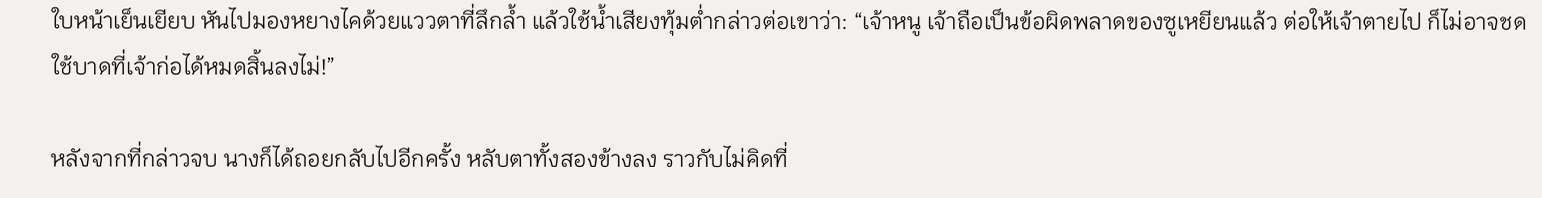ใบหน้าเย็นเยียบ หันไปมองหยางไคด้วยแววตาที่ลึกล้ำ แล้วใช้น้ำเสียงทุ้มต่ำกล่าวต่อเขาว่า: “เจ้าหนู เจ้าถือเป็นข้อผิดพลาดของซูเหยียนแล้ว ต่อให้เจ้าตายไป ก็ไม่อาจชดใช้บาดที่เจ้าก่อได้หมดสิ้นลงไม่!”

หลังจากที่กล่าวจบ นางก็ได้ถอยกลับไปอีกครั้ง หลับตาทั้งสองข้างลง ราวกับไม่คิดที่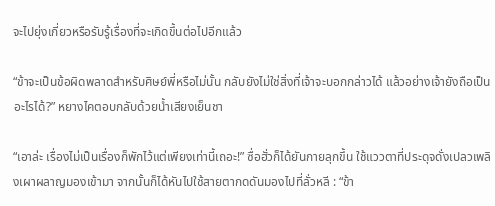จะไปยุ่งเกี่ยวหรือรับรู้เรื่องที่จะเกิดขึ้นต่อไปอีกแล้ว

“ข้าจะเป็นข้อผิดพลาดสำหรับศิษย์พี่หรือไม่นั้น กลับยังไม่ใช่สิ่งที่เจ้าจะบอกกล่าวได้ แล้วอย่างเจ้ายังถือเป็นอะไรได้?” หยางไคตอบกลับด้วยน้ำเสียงเย็นชา

“เอาล่ะ เรื่องไม่เป็นเรื่องก็พักไว้แต่เพียงเท่านี้เถอะ!” ซื่อฮั่วก็ได้ยันกายลุกขึ้น ใช้แววตาที่ประดุจดั่งเปลวเพลิงเผาผลาญมองเข้ามา จากนั้นก็ได้หันไปใช้สายตากดดันมองไปที่ลั่วหลี : “ข้า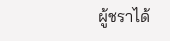ผู้ชราได้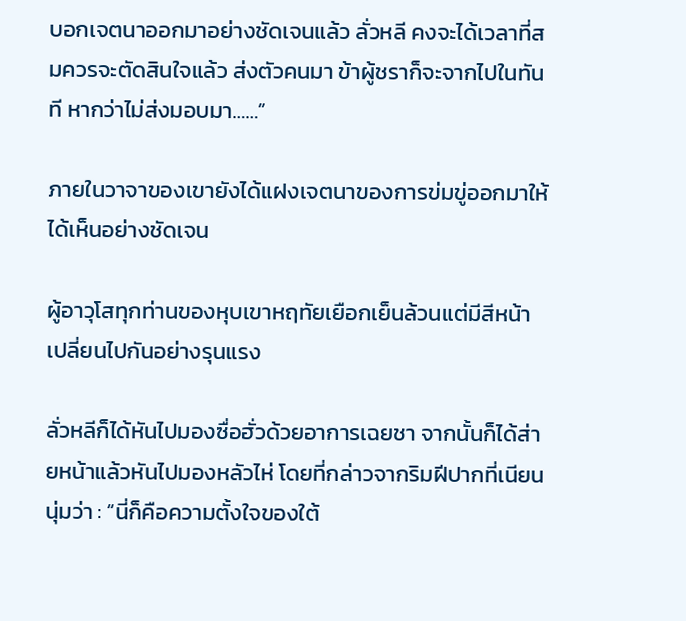บอกเจตนาออกมาอย่างชัดเจนแล้ว ลั่วหลี คงจะได้เวลาที่สมควรจะตัดสินใจแล้ว ส่งตัวคนมา ข้าผู้ชราก็จะจากไปในทันที หากว่าไม่ส่งมอบมา……”

ภายในวาจาของเขายังได้แฝงเจตนาของการข่มขู่ออกมาให้ได้เห็นอย่างชัดเจน

ผู้อาวุโสทุกท่านของหุบเขาหฤทัยเยือกเย็นล้วนแต่มีสีหน้าเปลี่ยนไปกันอย่างรุนแรง

ลั่วหลีก็ได้หันไปมองซื่อฮั่วด้วยอาการเฉยชา จากนั้นก็ได้ส่ายหน้าแล้วหันไปมองหลัวไห่ โดยที่กล่าวจากริมฝีปากที่เนียนนุ่มว่า : “นี่ก็คือความตั้งใจของใต้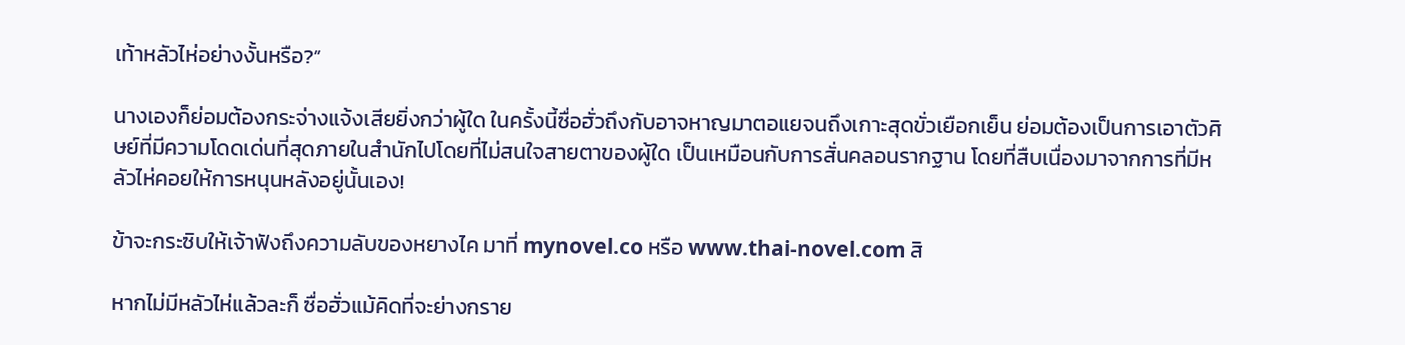เท้าหลัวไห่อย่างงั้นหรือ?”

นางเองก็ย่อมต้องกระจ่างแจ้งเสียยิ่งกว่าผู้ใด ในครั้งนี้ซื่อฮั่วถึงกับอาจหาญมาตอแยจนถึงเกาะสุดขั่วเยือกเย็น ย่อมต้องเป็นการเอาตัวศิษย์ที่มีความโดดเด่นที่สุดภายในสำนักไปโดยที่ไม่สนใจสายตาของผู้ใด เป็นเหมือนกับการสั่นคลอนรากฐาน โดยที่สืบเนื่องมาจากการที่มีหลัวไห่คอยให้การหนุนหลังอยู่นั้นเอง!

ข้าจะกระซิบให้เจ้าฟังถึงความลับของหยางไค มาที่ mynovel.co หรือ www.thai-novel.com สิ

หากไม่มีหลัวไห่แล้วละก็ ซื่อฮั่วแม้คิดที่จะย่างกราย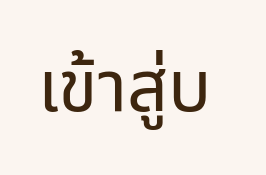เข้าสู่บ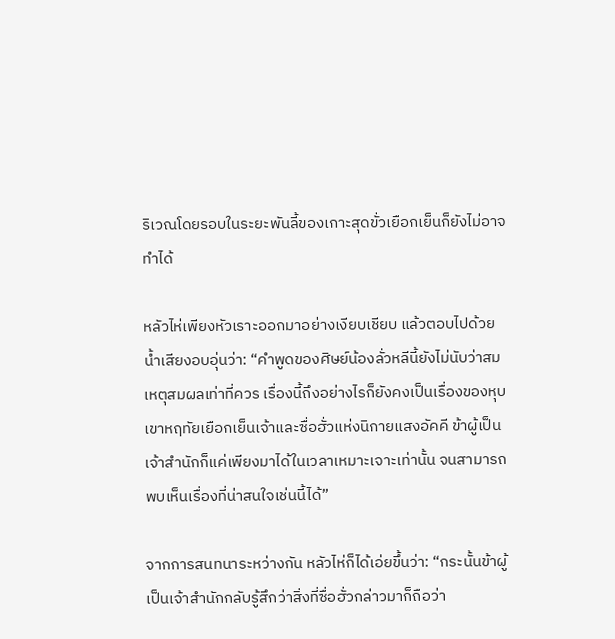ริเวณโดยรอบในระยะพันลี้ของเกาะสุดขั่วเยือกเย็นก็ยังไม่อาจทำได้

หลัวไห่เพียงหัวเราะออกมาอย่างเงียบเชียบ แล้วตอบไปด้วยน้ำเสียงอบอุ่นว่า: “คำพูดของศิษย์น้องลั่วหลีนี้ยังไม่นับว่าสมเหตุสมผลเท่าที่ควร เรื่องนี้ถึงอย่างไรก็ยังคงเป็นเรื่องของหุบเขาหฤทัยเยือกเย็นเจ้าและซื่อฮั่วแห่งนิกายแสงอัคคี ข้าผู้เป็นเจ้าสำนักก็แค่เพียงมาได้ในเวลาเหมาะเจาะเท่านั้น จนสามารถพบเห็นเรื่องที่น่าสนใจเช่นนี้ได้”

จากการสนทนาระหว่างกัน หลัวไห่ก็ได้เอ่ยขึ้นว่า: “กระนั้นข้าผู้เป็นเจ้าสำนักกลับรู้สึกว่าสิ่งที่ซื่อฮั่วกล่าวมาก็ถือว่า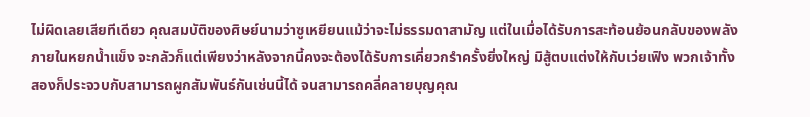ไม่ผิดเลยเสียทีเดียว คุณสมบัติของศิษย์นามว่าซูเหยียนแม้ว่าจะไม่ธรรมดาสามัญ แต่ในเมื่อได้รับการสะท้อนย้อนกลับของพลังภายในหยกน้ำแข็ง จะกลัวก็แต่เพียงว่าหลังจากนี้คงจะต้องได้รับการเคี่ยวกรำครั้งยิ่งใหญ่ มิสู้ตบแต่งให้กับเว่ยเฟิง พวกเจ้าทั้งสองก็ประจวบกับสามารถผูกสัมพันธ์กันเช่นนี้ได้ จนสามารถคลี่คลายบุญคุณ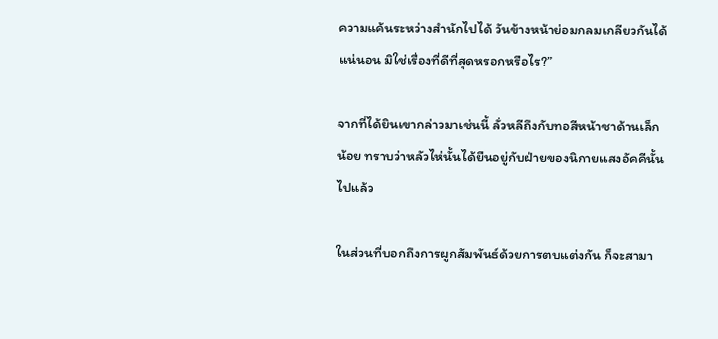ความแค้นระหว่างสำนักไปได้ วันข้างหน้าย่อมกลมเกลียวกันได้แน่นอน มิใช่เรื่องที่ดีที่สุดหรอกหรือไร?”

จากที่ได้ยินเขากล่าวมาเช่นนี้ ลั่วหลีถึงกับทอสีหน้าชาด้านเล็กน้อย ทราบว่าหลัวไห่นั้นได้ยืนอยู่กับฝ่ายของนิกายแสงอัคคีนั้นไปแล้ว

ในส่วนที่บอกถึงการผูกสัมพันธ์ด้วยการตบแต่งกัน ก็จะสามา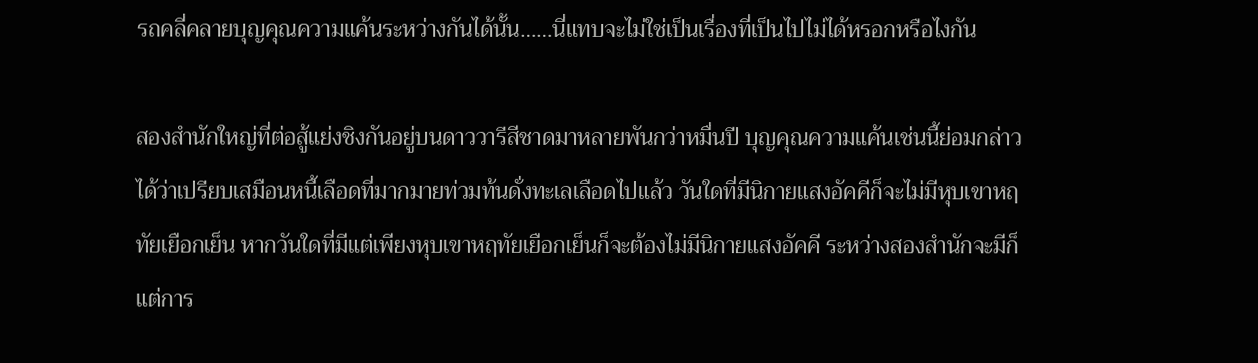รถคลี่คลายบุญคุณความแค้นระหว่างกันได้นั้น……นี่แทบจะไม่ใช่เป็นเรื่องที่เป็นไปไม่ได้หรอกหรือไงกัน

สองสำนักใหญ่ที่ต่อสู้แย่งชิงกันอยู่บนดาววารีสีชาดมาหลายพันกว่าหมื่นปี บุญคุณความแค้นเช่นนี้ย่อมกล่าวได้ว่าเปรียบเสมือนหนี้เลือดที่มากมายท่วมท้นดั่งทะเลเลือดไปแล้ว วันใดที่มีนิกายแสงอัคคีก็จะไม่มีหุบเขาหฤทัยเยือกเย็น หากวันใดที่มีแต่เพียงหุบเขาหฤทัยเยือกเย็นก็จะต้องไม่มีนิกายแสงอัคคี ระหว่างสองสำนักจะมีก็แต่การ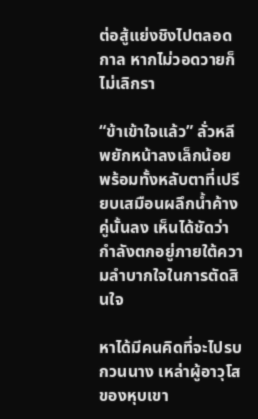ต่อสู้แย่งชิงไปตลอดกาล หากไม่วอดวายก็ไม่เลิกรา

“ข้าเข้าใจแล้ว” ลั่วหลีพยักหน้าลงเล็กน้อย พร้อมทั้งหลับตาที่เปรียบเสมือนผลึกน้ำค้างคู่นั้นลง เห็นได้ชัดว่ากำลังตกอยู่ภายใต้ความลำบากใจในการตัดสินใจ

หาได้มีคนคิดที่จะไปรบกวนนาง เหล่าผู้อาวุโสของหุบเขา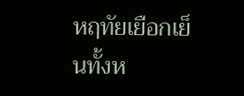หฤทัยเยือกเย็นทั้งห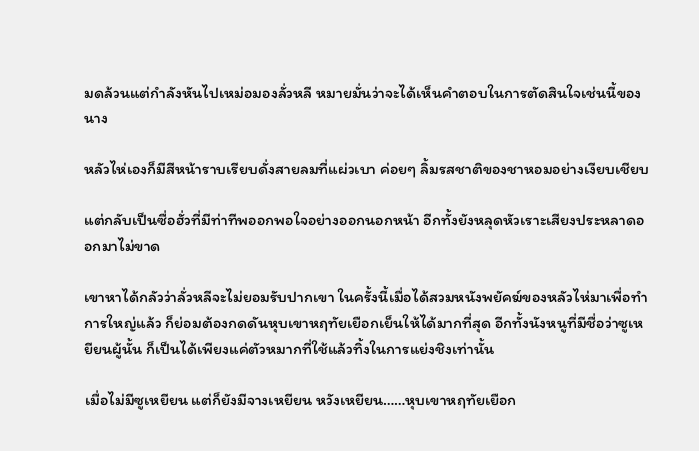มดล้วนแต่กำลังหันไปเหม่อมองลั่วหลี หมายมั่นว่าจะได้เห็นคำตอบในการตัดสินใจเช่นนี้ของนาง

หลัวไห่เองก็มีสีหน้าราบเรียบดั่งสายลมที่แผ่วเบา ค่อยๆ ลิ้มรสชาติของชาหอมอย่างเงียบเชียบ

แต่กลับเป็นซื่อฮั่วที่มีท่าทีพออกพอใจอย่างออกนอกหน้า อีกทั้งยังหลุดหัวเราะเสียงประหลาดออกมาไม่ขาด

เขาหาได้กลัวว่าลั่วหลีจะไม่ยอมรับปากเขา ในครั้งนี้เมื่อได้สวมหนังพยัคฆ์ของหลัวไห่มาเพื่อทำการใหญ่แล้ว ก็ย่อมต้องกดดันหุบเขาหฤทัยเยือกเย็นให้ได้มากที่สุด อีกทั้งนังหนูที่มีชื่อว่าซูเหยียนผู้นั้น ก็เป็นได้เพียงแค่ตัวหมากที่ใช้แล้วทิ้งในการแย่งชิงเท่านั้น

เมื่อไม่มีซูเหยียน แต่ก็ยังมีจางเหยียน หวังเหยียน……หุบเขาหฤทัยเยือก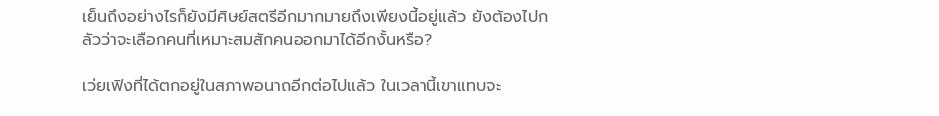เย็นถึงอย่างไรก็ยังมีศิษย์สตรีอีกมากมายถึงเพียงนี้อยู่แล้ว ยังต้องไปกลัวว่าจะเลือกคนที่เหมาะสมสักคนออกมาได้อีกงั้นหรือ?

เว่ยเฟิงที่ได้ตกอยู่ในสภาพอนาถอีกต่อไปแล้ว ในเวลานี้เขาแทบจะ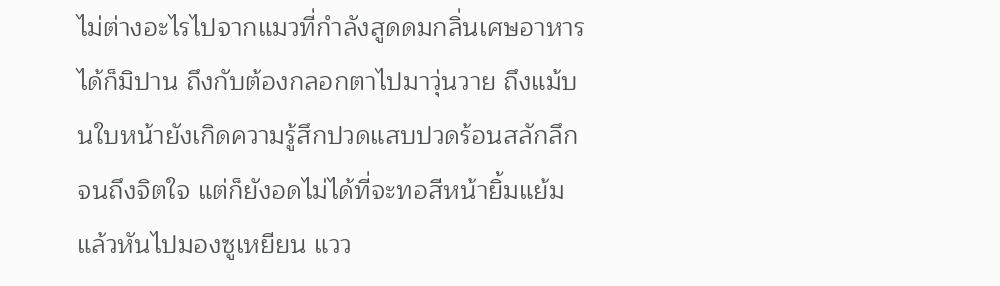ไม่ต่างอะไรไปจากแมวที่กำลังสูดดมกลิ่นเศษอาหารได้ก็มิปาน ถึงกับต้องกลอกตาไปมาวุ่นวาย ถึงแม้บนใบหน้ายังเกิดความรู้สึกปวดแสบปวดร้อนสลักลึกจนถึงจิตใจ แต่ก็ยังอดไม่ได้ที่จะทอสีหน้ายิ้มแย้มแล้วหันไปมองซูเหยียน แวว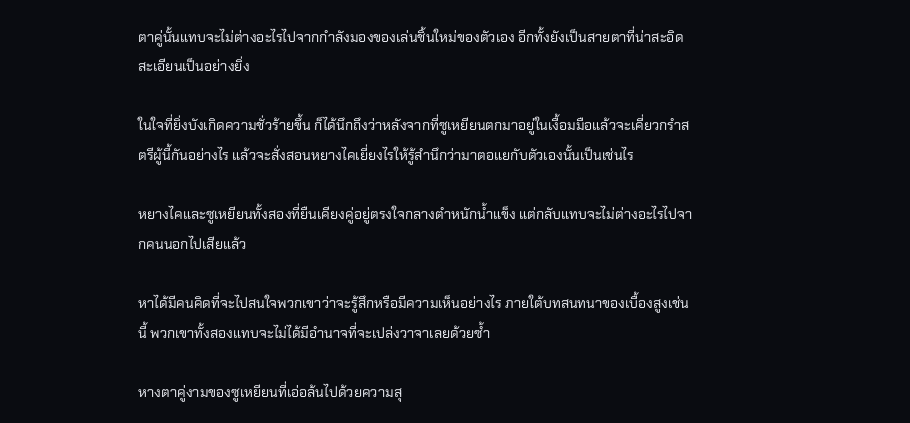ตาคู่นั้นแทบจะไม่ต่างอะไรไปจากกำลังมองของเล่นชิ้นใหม่ของตัวเอง อีกทั้งยังเป็นสายตาที่น่าสะอิดสะเอียนเป็นอย่างยิ่ง

ในใจที่ยิ่งบังเกิดความชั่วร้ายขึ้น ก็ได้นึกถึงว่าหลังจากที่ซูเหยียนตกมาอยู่ในเงื้อมมือแล้วจะเคี่ยวกรำสตรีผู้นี้กันอย่างไร แล้วจะสั่งสอนหยางไคเยี่ยงไรให้รู้สำนึกว่ามาตอแยกับตัวเองนั้นเป็นเช่นไร

หยางไคและซูเหยียนทั้งสองที่ยืนเคียงคู่อยู่ตรงใจกลางตำหนักน้ำแข็ง แต่กลับแทบจะไม่ต่างอะไรไปจากคนนอกไปเสียแล้ว

หาได้มีคนคิดที่จะไปสนใจพวกเขาว่าจะรู้สึกหรือมีความเห็นอย่างไร ภายใต้บทสนทนาของเบื้องสูงเช่นนี้ พวกเขาทั้งสองแทบจะไม่ได้มีอำนาจที่จะเปล่งวาจาเลยด้วยซ้ำ

หางตาคู่งามของซูเหยียนที่เอ่อล้นไปด้วยความสุ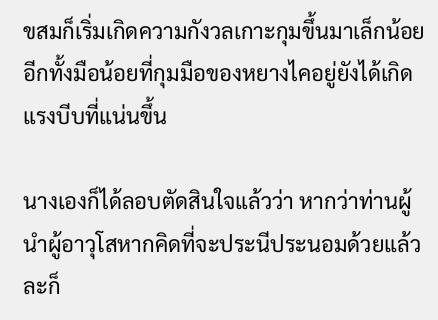ขสมก็เริ่มเกิดความกังวลเกาะกุมขึ้นมาเล็กน้อย อีกทั้งมือน้อยที่กุมมือของหยางไคอยู่ยังได้เกิดแรงบีบที่แน่นขึ้น

นางเองก็ได้ลอบตัดสินใจแล้วว่า หากว่าท่านผู้นำผู้อาวุโสหากคิดที่จะประนีประนอมด้วยแล้วละก็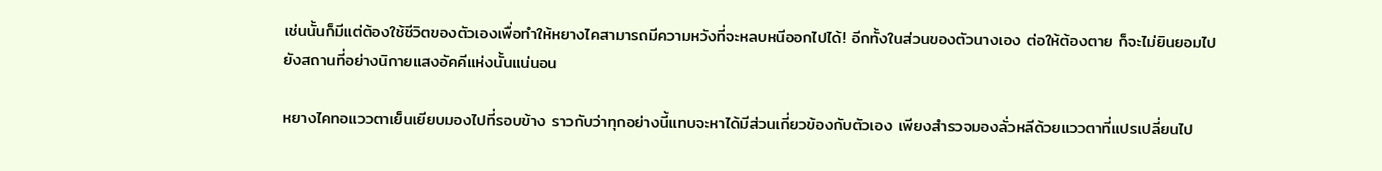เช่นนั้นก็มีแต่ต้องใช้ชีวิตของตัวเองเพื่อทำให้หยางไคสามารถมีความหวังที่จะหลบหนีออกไปได้! อีกทั้งในส่วนของตัวนางเอง ต่อให้ต้องตาย ก็จะไม่ยินยอมไปยังสถานที่อย่างนิกายแสงอัคคีแห่งนั้นแน่นอน

หยางไคทอแววตาเย็นเยียบมองไปที่รอบข้าง ราวกับว่าทุกอย่างนี้แทบจะหาได้มีส่วนเกี่ยวข้องกับตัวเอง เพียงสำรวจมองลั่วหลีด้วยแววตาที่แปรเปลี่ยนไป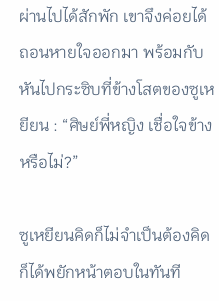ผ่านไปได้สักพัก เขาจึงค่อยได้ถอนหายใจออกมา พร้อมกับหันไปกระซิบที่ข้างโสตของซูเหยียน : “ศิษย์พี่หญิง เชื่อใจข้างหรือไม่?”

ซูเหยียนคิดก็ไม่จำเป็นต้องคิด ก็ได้พยักหน้าตอบในทันที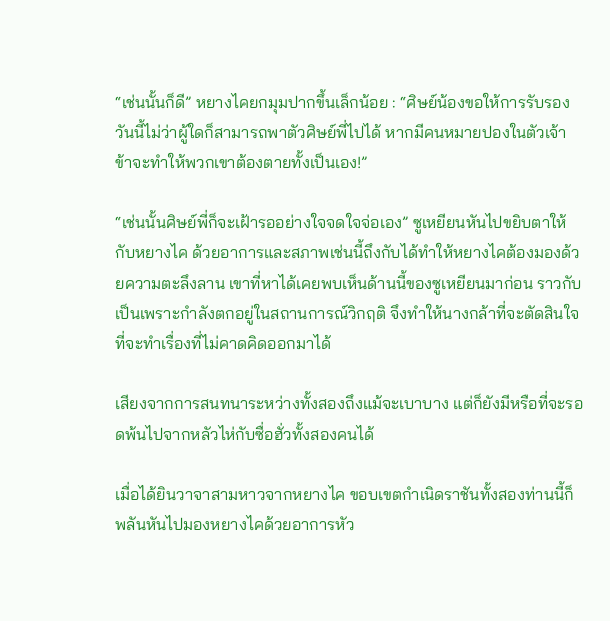“เช่นนั้นก็ดี” หยางไคยกมุมปากขึ้นเล็กน้อย : “ศิษย์น้องขอให้การรับรอง วันนี้ไม่ว่าผู้ใดก็สามารถพาตัวศิษย์พี่ไปได้ หากมีคนหมายปองในตัวเจ้า ข้าจะทำให้พวกเขาต้องตายทั้งเป็นเอง!”

“เช่นนั้นศิษย์พี่ก็จะเฝ้ารออย่างใจจดใจจ่อเอง” ซูเหยียนหันไปขยิบตาให้กับหยางไค ด้วยอาการและสภาพเช่นนี้ถึงกับได้ทำให้หยางไคต้องมองด้วยความตะลึงลาน เขาที่หาได้เคยพบเห็นด้านนี้ของซูเหยียนมาก่อน ราวกับเป็นเพราะกำลังตกอยู่ในสถานการณ์วิกฤติ จึงทำให้นางกล้าที่จะตัดสินใจที่จะทำเรื่องที่ไม่คาดคิดออกมาได้

เสียงจากการสนทนาระหว่างทั้งสองถึงแม้จะเบาบาง แต่ก็ยังมีหรือที่จะรอดพ้นไปจากหลัวไห่กับซื่อฮั่วทั้งสองคนได้

เมื่อได้ยินวาจาสามหาวจากหยางไค ขอบเขตกำเนิดราชันทั้งสองท่านนี้ก็พลันหันไปมองหยางไคด้วยอาการหัว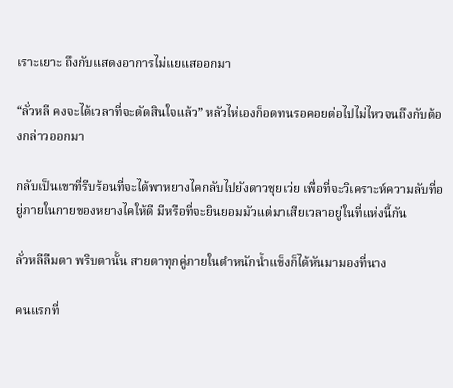เราะเยาะ ถึงกับแสดงอาการไม่แยแสออกมา

“ลั่วหลี คงจะได้เวลาที่จะตัดสินใจแล้ว” หลัวไห่เองก็อดทนรอคอยต่อไปไม่ไหวจนถึงกับต้องกล่าวออกมา

กลับเป็นเขาที่รีบร้อนที่จะได้พาหยางไคกลับไปยังดาวชุยเว่ย เพื่อที่จะวิเคราะห์ความลับที่อยู่ภายในกายของหยางไคให้ดี มีหรือที่จะยินยอมมัวแต่มาเสียเวลาอยู่ในที่แห่งนี้กัน

ลั่วหลีลืมตา พริบตานั้น สายตาทุกคู่ภายในตำหนักน้ำแข็งก็ได้หันมามองที่นาง

คนแรกที่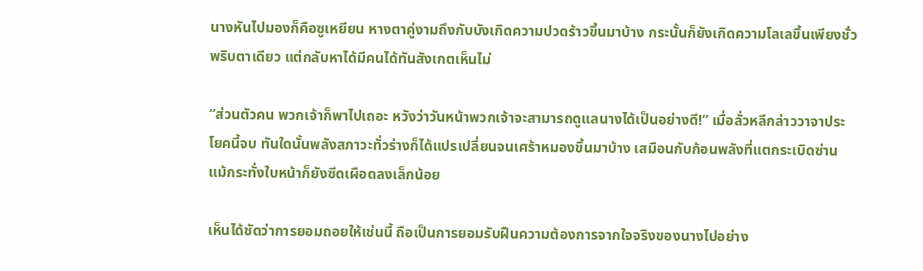นางหันไปมองก็คือซูเหยียน หางตาคู่งามถึงกับบังเกิดความปวดร้าวขึ้นมาบ้าง กระนั้นก็ยังเกิดความโลเลขึ้นเพียงชั่วพริบตาเดียว แต่กลับหาได้มีคนได้ทันสังเกตเห็นไม่

“ส่วนตัวคน พวกเจ้าก็พาไปเถอะ หวังว่าวันหน้าพวกเจ้าจะสามารถดูแลนางได้เป็นอย่างดี!” เมื่อลั่วหลีกล่าววาจาประโยคนี้จบ ทันใดนั้นพลังสภาวะทั่วร่างก็ได้แปรเปลี่ยนจนเศร้าหมองขึ้นมาบ้าง เสมือนกับก้อนพลังที่แตกระเบิดซ่าน แม้กระทั่งใบหน้าก็ยังซีดเผือดลงเล็กน้อย

เห็นได้ชัดว่าการยอมถอยให้เช่นนี้ ถือเป็นการยอมรับฝืนความต้องการจากใจจริงของนางไปอย่าง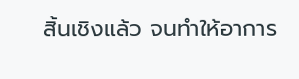สิ้นเชิงแล้ว จนทำให้อาการ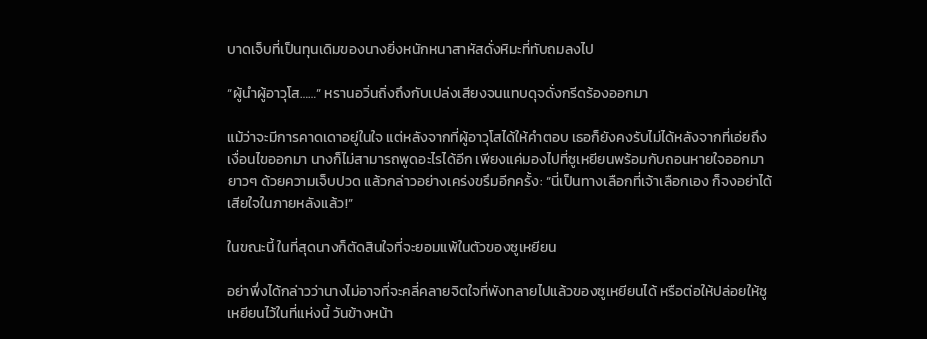บาดเจ็บที่เป็นทุนเดิมของนางยิ่งหนักหนาสาหัสดั่งหิมะที่ทับถมลงไป

“ผู้นำผู้อาวุโส……” หรานอวิ่นถิ่งถึงกับเปล่งเสียงจนแทบดุจดั่งกรีดร้องออกมา

แม้ว่าจะมีการคาดเดาอยู่ในใจ แต่หลังจากที่ผู้อาวุโสได้ให้คำตอบ เธอก็ยังคงรับไม่ได้หลังจากที่เอ่ยถึงเงื่อนไขออกมา นางก็ไม่สามารถพูดอะไรได้อีก เพียงแค่มองไปที่ซูเหยียนพร้อมกับถอนหายใจออกมายาวๆ ด้วยความเจ็บปวด แล้วกล่าวอย่างเคร่งขรึมอีกครั้ง: “นี่เป็นทางเลือกที่เจ้าเลือกเอง ก็จงอย่าได้เสียใจในภายหลังแล้ว!”

ในขณะนี้ ในที่สุดนางก็ตัดสินใจที่จะยอมแพ้ในตัวของซูเหยียน

อย่าพึ่งได้กล่าวว่านางไม่อาจที่จะคลี่คลายจิตใจที่พังทลายไปแล้วของซูเหยียนได้ หรือต่อให้ปล่อยให้ซูเหยียนไว้ในที่แห่งนี้ วันข้างหน้า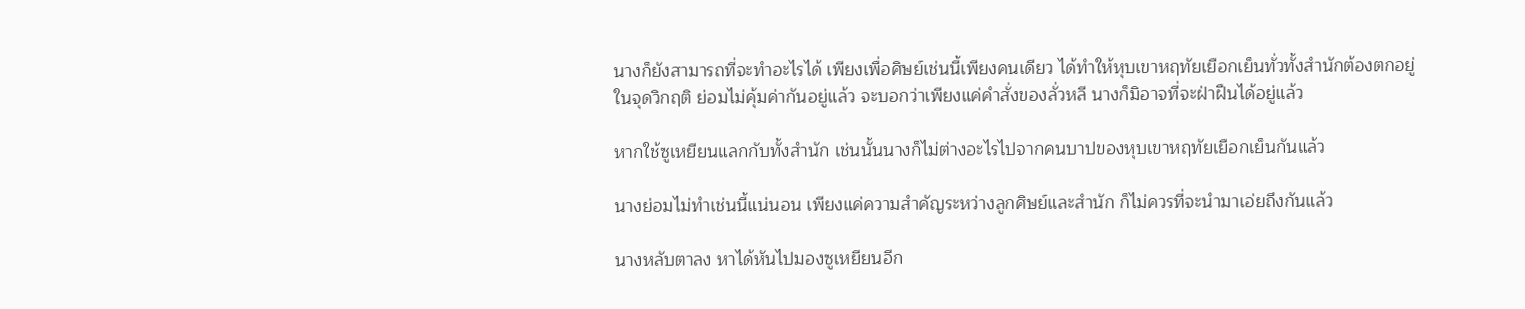นางก็ยังสามารถที่จะทำอะไรได้ เพียงเพื่อศิษย์เช่นนี้เพียงคนเดียว ได้ทำให้หุบเขาหฤทัยเยือกเย็นทั่วทั้งสำนักต้องตกอยู่ในจุดวิกฤติ ย่อมไม่คุ้มค่ากันอยู่แล้ว จะบอกว่าเพียงแค่คำสั่งของลั่วหลี นางก็มิอาจที่จะฝ่าฝืนได้อยู่แล้ว

หากใช้ซูเหยียนแลกกับทั้งสำนัก เช่นนั้นนางก็ไม่ต่างอะไรไปจากคนบาปของหุบเขาหฤทัยเยือกเย็นกันแล้ว

นางย่อมไม่ทำเช่นนี้แน่นอน เพียงแค่ความสำคัญระหว่างลูกศิษย์และสำนัก ก็ไม่ควรที่จะนำมาเอ่ยถึงกันแล้ว

นางหลับตาลง หาได้หันไปมองซูเหยียนอีก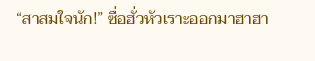“สาสมใจนัก!” ซื่อฮั่วหัวเราะออกมาฮาฮา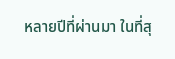หลายปีที่ผ่านมา ในที่สุ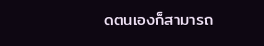ดตนเองก็สามารถ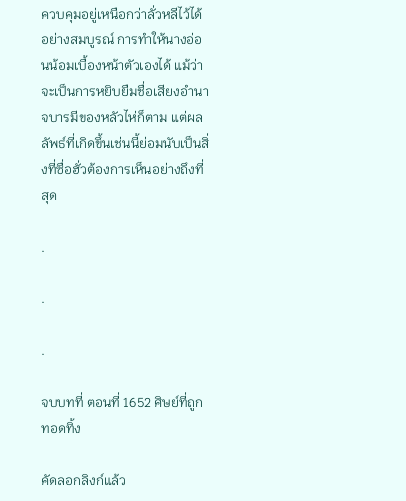ควบคุมอยู่เหนือกว่าลั่วหลีไว้ได้อย่างสมบูรณ์ การทำให้นางอ่อนน้อมเบื้องหน้าตัวเองได้ แม้ว่าจะเป็นการหยิบยืมชื่อเสียงอำนาจบารมีของหลัวไห่ก็ตาม แต่ผลลัพธ์ที่เกิดขึ้นเช่นนี้ย่อมนับเป็นสิ่งที่ซื่อฮั่วต้องการเห็นอย่างถึงที่สุด

.

.

.

จบบทที่ ตอนที่ 1652 ศิษย์ที่ถูกทอดทิ้ง

คัดลอกลิงก์แล้ว